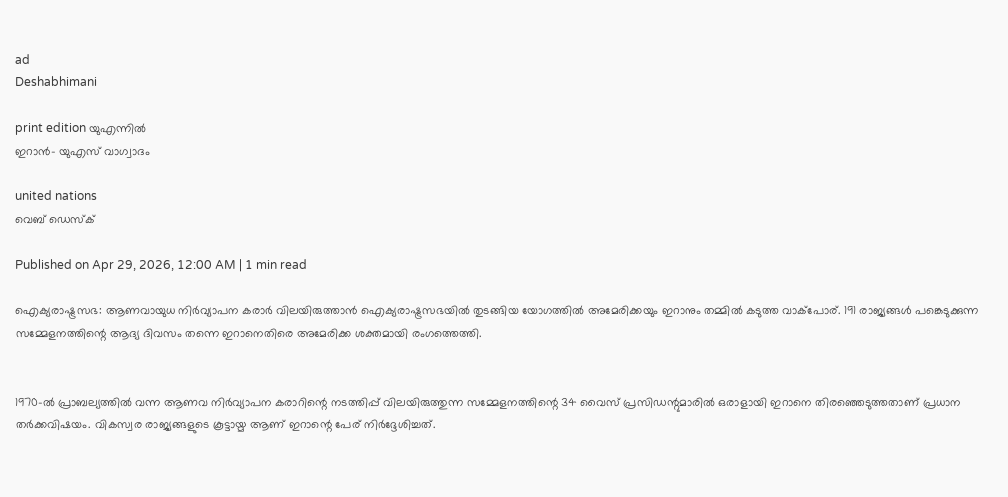ad
Deshabhimani

print edition യുഎന്നിൽ
ഇറാൻ– യുഎസ്‌ വാഗ്വാദം

united nations
വെബ് ഡെസ്ക്

Published on Apr 29, 2026, 12:00 AM | 1 min read

ഐക്യരാഷ്ട്രസഭ: ആണവായുധ നിർവ്യാപന കരാർ വിലയിരുത്താൻ ഐക്യരാഷ്ട്രസഭയിൽ തുടങ്ങിയ യോഗത്തിൽ അമേരിക്കയും ഇറാനും തമ്മിൽ കടുത്ത വാക്പോര്. 191 രാജ്യങ്ങൾ പങ്കെടുക്കുന്ന സമ്മേളനത്തിന്റെ ആദ്യ ദിവസം തന്നെ ഇറാനെതിരെ അമേരിക്ക ശക്തമായി രംഗത്തെത്തി.


1970-ൽ പ്രാബല്യത്തിൽ വന്ന ആണവ നിർവ്യാപന കരാറിന്റെ നടത്തിപ്പ് വിലയിരുത്തുന്ന സമ്മേളനത്തിന്റെ 34 വൈസ് പ്രസിഡന്റുമാരിൽ ഒരാളായി ഇറാനെ തിരഞ്ഞെടുത്തതാണ് പ്രധാന തർക്കവിഷയം. വികസ്വര രാജ്യങ്ങളുടെ കൂട്ടായ്മ ആണ് ഇറാന്റെ പേര് നിർദ്ദേശിച്ചത്.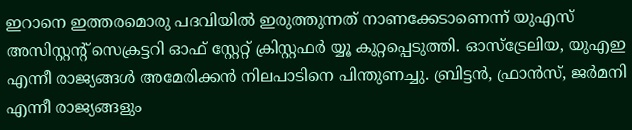ഇറാനെ ഇത്തരമൊരു പദവിയിൽ ഇരുത്തുന്നത് നാണക്കേടാണെന്ന് യുഎസ് അസിസ്റ്റന്റ് സെക്രട്ടറി ഓഫ് സ്റ്റേറ്റ് ക്രിസ്റ്റഫർ യ്യൂ കുറ്റപ്പെടുത്തി. ഓസ്‌ട്രേലിയ, യുഎഇ എന്നീ രാജ്യങ്ങൾ അമേരിക്കൻ നിലപാടിനെ പിന്തുണച്ചു. ബ്രിട്ടൻ, ഫ്രാൻസ്, ജർമനി എന്നീ രാജ്യങ്ങളും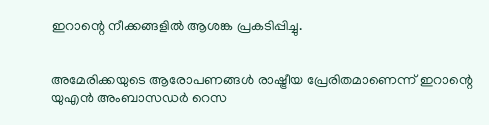ഇറാന്റെ നീക്കങ്ങളിൽ ആശങ്ക പ്രകടിപ്പിച്ചു.


അമേരിക്കയുടെ ആരോപണങ്ങൾ രാഷ്ട്രീയ പ്രേരിതമാണെന്ന് ഇറാന്റെ യുഎൻ അംബാസഡർ റെസ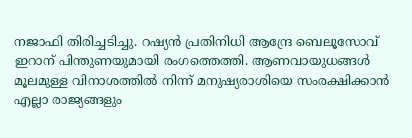നജാഫി തിരിച്ചടിച്ചു. റഷ്യൻ പ്രതിനിധി ആന്ദ്രേ ബെലൂസോവ് ഇറാന് പിന്തുണയുമായി രംഗത്തെത്തി. ആണവായുധങ്ങൾ മൂലമുള്ള വിനാശത്തിൽ നിന്ന് മനുഷ്യരാശിയെ സംരക്ഷിക്കാൻ എല്ലാ രാജ്യങ്ങളും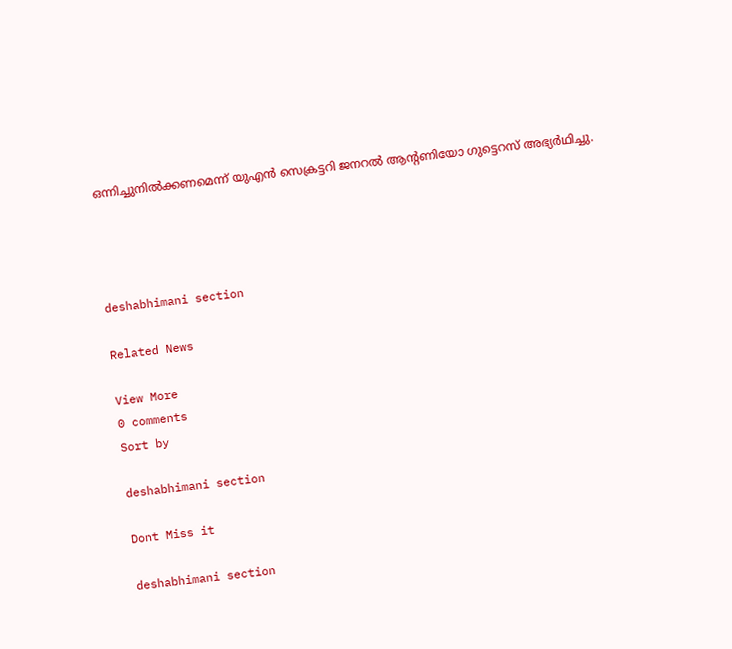ഒന്നിച്ചുനിൽക്കണമെന്ന് യുഎൻ സെക്രട്ടറി ജനറൽ ആന്റണിയോ ഗുട്ടെറസ് അഭ്യർഥിച്ചു.




deshabhimani section

Related News

View More
0 comments
Sort by

deshabhimani section

Dont Miss it

deshabhimani section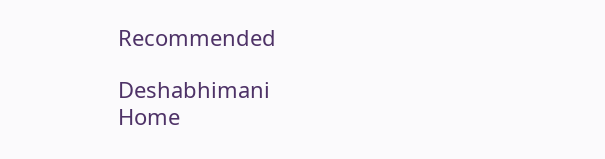Recommended

Deshabhimani
Home